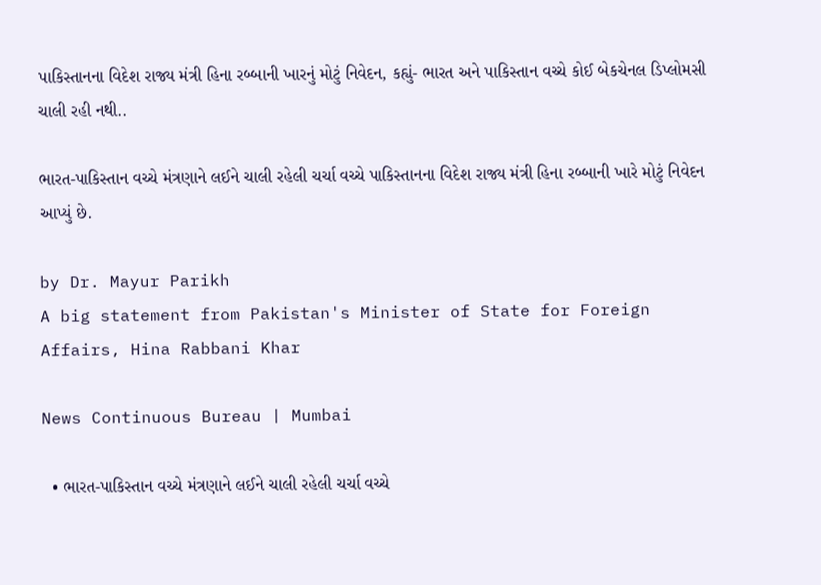પાકિસ્તાનના વિદેશ રાજ્ય મંત્રી હિના રબ્બાની ખારનું મોટું નિવેદન, કહ્યું- ભારત અને પાકિસ્તાન વચ્ચે કોઈ બેકચેનલ ડિપ્લોમસી ચાલી રહી નથી..

ભારત-પાકિસ્તાન વચ્ચે મંત્રણાને લઈને ચાલી રહેલી ચર્ચા વચ્ચે પાકિસ્તાનના વિદેશ રાજ્ય મંત્રી હિના રબ્બાની ખારે મોટું નિવેદન આપ્યું છે.

by Dr. Mayur Parikh
A big statement from Pakistan's Minister of State for Foreign Affairs, Hina Rabbani Khar

News Continuous Bureau | Mumbai

  • ભારત-પાકિસ્તાન વચ્ચે મંત્રણાને લઈને ચાલી રહેલી ચર્ચા વચ્ચે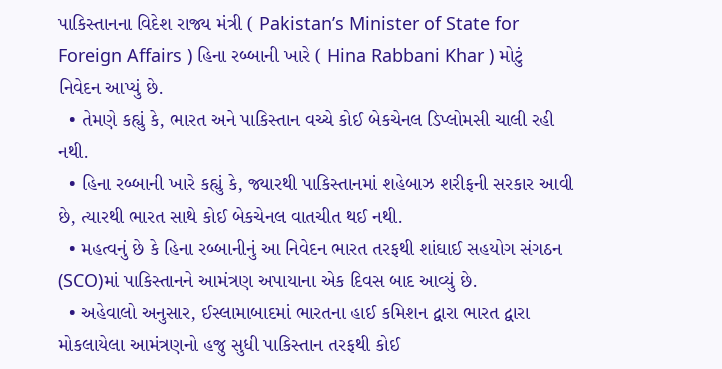પાકિસ્તાનના વિદેશ રાજ્ય મંત્રી ( Pakistan’s Minister of State for Foreign Affairs ) હિના રબ્બાની ખારે ( Hina Rabbani Khar ) મોટું નિવેદન આપ્યું છે.
  • તેમણે કહ્યું કે, ભારત અને પાકિસ્તાન વચ્ચે કોઈ બેકચેનલ ડિપ્લોમસી ચાલી રહી નથી.
  • હિના રબ્બાની ખારે કહ્યું કે, જ્યારથી પાકિસ્તાનમાં શહેબાઝ શરીફની સરકાર આવી છે, ત્યારથી ભારત સાથે કોઈ બેકચેનલ વાતચીત થઈ નથી.
  • મહત્વનું છે કે હિના રબ્બાનીનું આ નિવેદન ભારત તરફથી શાંઘાઈ સહયોગ સંગઠન (SCO)માં પાકિસ્તાનને આમંત્રણ અપાયાના એક દિવસ બાદ આવ્યું છે.
  • અહેવાલો અનુસાર, ઈસ્લામાબાદમાં ભારતના હાઈ કમિશન દ્વારા ભારત દ્વારા મોકલાયેલા આમંત્રણનો હજુ સુધી પાકિસ્તાન તરફથી કોઈ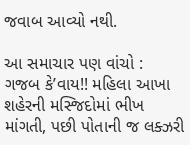જવાબ આવ્યો નથી.

આ સમાચાર પણ વાંચો :  ગજબ કે’વાય!! મહિલા આખા શહેરની મસ્જિદોમાં ભીખ માંગતી, પછી પોતાની જ લક્ઝરી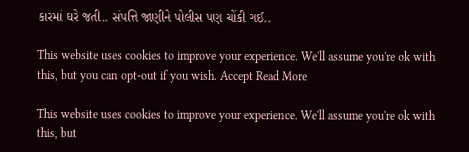કારમાં ઘરે જતી.. સંપત્તિ જાણીને પોલીસ પણ ચોંકી ગઈ..

This website uses cookies to improve your experience. We'll assume you're ok with this, but you can opt-out if you wish. Accept Read More

This website uses cookies to improve your experience. We'll assume you're ok with this, but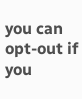you can opt-out if you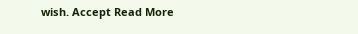wish. Accept Read More